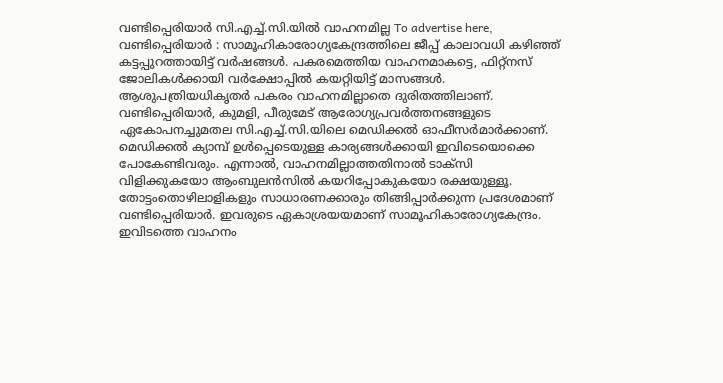വണ്ടിപ്പെരിയാർ സി.എച്ച്.സി.യിൽ വാഹനമില്ല To advertise here, വണ്ടിപ്പെരിയാർ : സാമൂഹികാരോഗ്യകേന്ദ്രത്തിലെ ജീപ്പ് കാലാവധി കഴിഞ്ഞ് കട്ടപ്പുറത്തായിട്ട് വർഷങ്ങൾ. പകരമെത്തിയ വാഹനമാകട്ടെ, ഫിറ്റ്നസ് ജോലികൾക്കായി വർക്ഷോപ്പിൽ കയറ്റിയിട്ട് മാസങ്ങൾ. ആശുപത്രിയധികൃതർ പകരം വാഹനമില്ലാതെ ദുരിതത്തിലാണ്. വണ്ടിപ്പെരിയാർ, കുമളി, പീരുമേട് ആരോഗ്യപ്രവർത്തനങ്ങളുടെ ഏകോപനച്ചുമതല സി.എച്ച്.സി.യിലെ മെഡിക്കൽ ഓഫീസർമാർക്കാണ്. മെഡിക്കൽ ക്യാമ്പ് ഉൾപ്പെടെയുള്ള കാര്യങ്ങൾക്കായി ഇവിടെയൊക്കെ പോകേണ്ടിവരും. എന്നാൽ, വാഹനമില്ലാത്തതിനാൽ ടാക്സി വിളിക്കുകയോ ആംബുലൻസിൽ കയറിപ്പോകുകയോ രക്ഷയുള്ളൂ. തോട്ടംതൊഴിലാളികളും സാധാരണക്കാരും തിങ്ങിപ്പാർക്കുന്ന പ്രദേശമാണ് വണ്ടിപ്പെരിയാർ. ഇവരുടെ ഏകാശ്രയയമാണ് സാമൂഹികാരോഗ്യകേന്ദ്രം. ഇവിടത്തെ വാഹനം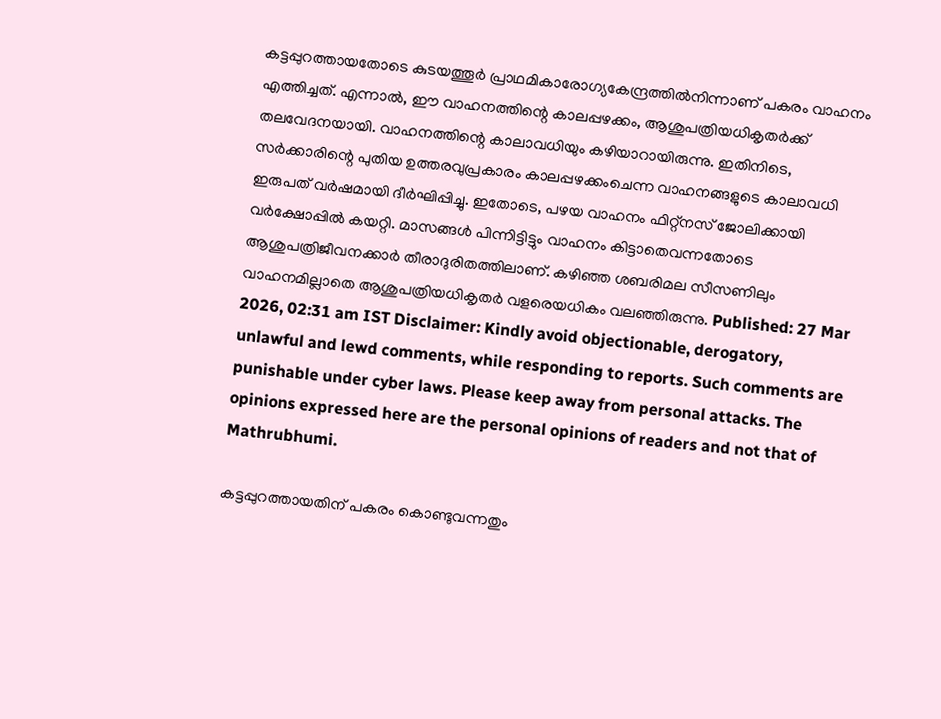കട്ടപ്പുറത്തായതോടെ കുടയത്തൂർ പ്രാഥമികാരോഗ്യകേന്ദ്രത്തിൽനിന്നാണ് പകരം വാഹനം എത്തിച്ചത്. എന്നാൽ, ഈ വാഹനത്തിന്റെ കാലപ്പഴക്കം, ആശുപത്രിയധികൃതർക്ക് തലവേദനയായി. വാഹനത്തിന്റെ കാലാവധിയും കഴിയാറായിരുന്നു. ഇതിനിടെ, സർക്കാരിന്റെ പുതിയ ഉത്തരവുപ്രകാരം കാലപ്പഴക്കംചെന്ന വാഹനങ്ങളുടെ കാലാവധി ഇരുപത് വർഷമായി ദീർഘിപ്പിച്ചു. ഇതോടെ, പഴയ വാഹനം ഫിറ്റ്നസ് ജോലിക്കായി വർക്ഷോപ്പിൽ കയറ്റി. മാസങ്ങൾ പിന്നിട്ടിട്ടും വാഹനം കിട്ടാതെവന്നതോടെ ആശുപത്രിജീവനക്കാർ തീരാദുരിതത്തിലാണ്. കഴിഞ്ഞ ശബരിമല സീസണിലും വാഹനമില്ലാതെ ആശുപത്രിയധികൃതർ വളരെയധികം വലഞ്ഞിരുന്നു. Published: 27 Mar 2026, 02:31 am IST Disclaimer: Kindly avoid objectionable, derogatory, unlawful and lewd comments, while responding to reports. Such comments are punishable under cyber laws. Please keep away from personal attacks. The opinions expressed here are the personal opinions of readers and not that of Mathrubhumi.

കട്ടപ്പുറത്തായതിന് പകരം കൊണ്ടുവന്നതും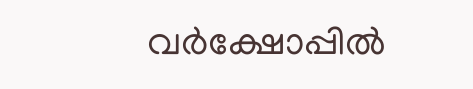വർക്ഷോപ്പിൽ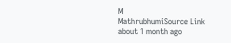M
MathrubhumiSource Link
about 1 month ago